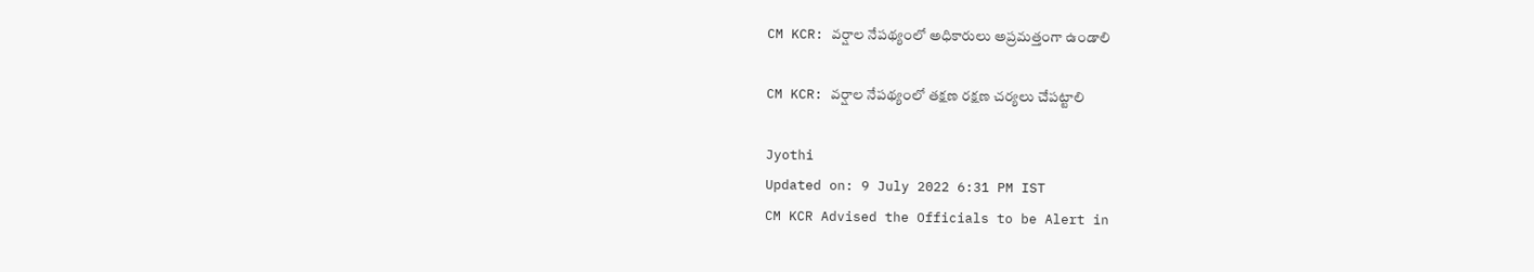CM KCR: వర్షాల నేపథ్యంలో అధికారులు అప్రమత్తంగా ఉండాలి

CM KCR: వర్షాల నేపథ్యంలో తక్షణ రక్షణ చర్యలు చేపట్టాలి

Jyothi
Updated on: 9 July 2022 6:31 PM IST
CM KCR Advised the Officials to be Alert in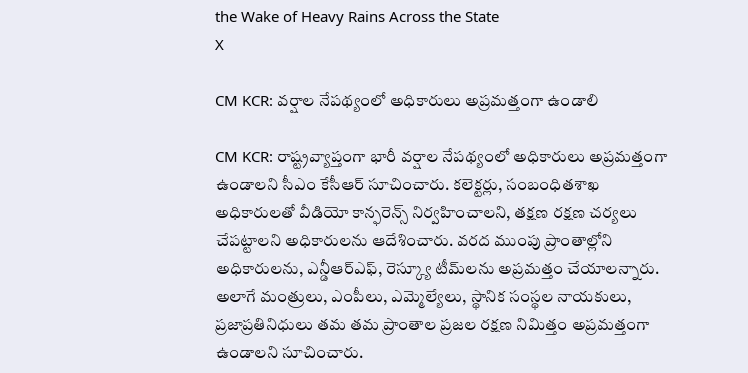the Wake of Heavy Rains Across the State
X

CM KCR: వర్షాల నేపథ్యంలో అధికారులు అప్రమత్తంగా ఉండాలి

CM KCR: రాష్ట్రవ్యాప్తంగా భారీ వర్షాల నేపథ్యంలో అధికారులు అప్రమత్తంగా ఉండాలని సీఎం కేసీఆర్‌ సూచించారు. కలెక్టర్లు, సంబంధితశాఖ అధికారులతో వీడియో కాన్ఫరెన్స్‌ నిర్వహించాలని, తక్షణ రక్షణ చర్యలు చేపట్టాలని అధికారులను ఆదేశించారు. వరద ముంపు ప్రాంతాల్లోని అధికారులను, ఎన్డీఆర్‌ఎఫ్‌, రెస్క్యూ టీమ్‌లను అప్రమత్తం చేయాలన్నారు. అలాగే మంత్రులు, ఎంపీలు, ఎమ్మెల్యేలు, స్థానిక సంస్థల నాయకులు, ప్రజాప్రతినిధులు తమ తమ ప్రాంతాల ప్రజల రక్షణ నిమిత్తం అప్రమత్తంగా ఉండాలని సూచించారు.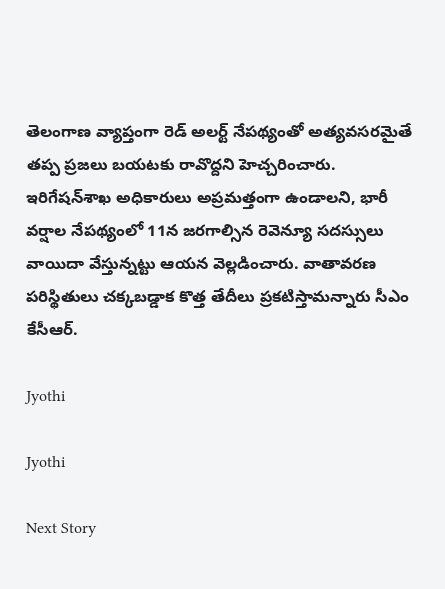తెలంగాణ వ్యాప్తంగా రెడ్‌ అలర్ట్‌ నేపథ్యంతో అత్యవసరమైతే తప్ప ప్రజలు బయటకు రావొద్దని హెచ్చరించారు. ఇరిగేషన్‌శాఖ అధికారులు అప్రమత్తంగా ఉండాలని, భారీ వర్షాల నేపథ్యంలో 11న జరగాల్సిన రెవెన్యూ సదస్సులు వాయిదా వేస్తున్నట్టు ఆయన వెల్లడించారు. వాతావరణ పరిస్థితులు చక్కబడ్డాక కొత్త తేదీలు ప్రకటిస్తామన్నారు సీఎం కేసీఆర్.

Jyothi

Jyothi

Next Story